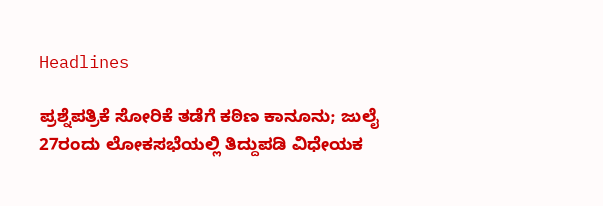Headlines

ಪ್ರಶ್ನೆಪತ್ರಿಕೆ ಸೋರಿಕೆ ತಡೆಗೆ ಕಠಿಣ ಕಾನೂನು; ಜುಲೈ 27ರಂದು ಲೋಕಸಭೆಯಲ್ಲಿ ತಿದ್ದುಪಡಿ ವಿಧೇಯಕ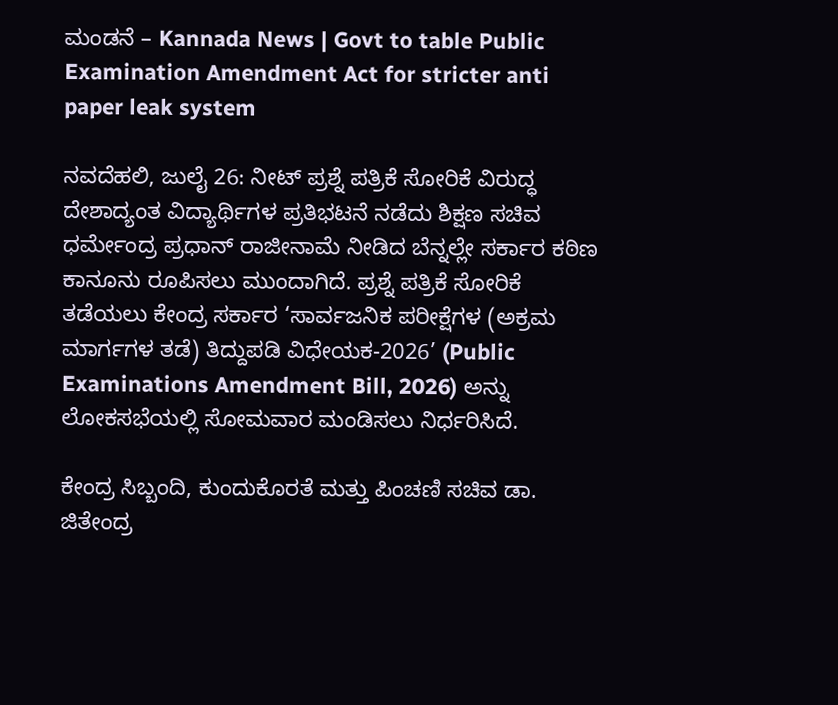ಮಂಡನೆ – Kannada News | Govt to table Public Examination Amendment Act for stricter anti paper leak system

ನವದೆಹಲಿ, ಜುಲೈ 26: ನೀಟ್ ಪ್ರಶ್ನೆ ಪತ್ರಿಕೆ ಸೋರಿಕೆ ವಿರುದ್ಧ ದೇಶಾದ್ಯಂತ ವಿದ್ಯಾರ್ಥಿಗಳ ಪ್ರತಿಭಟನೆ ನಡೆದು ಶಿಕ್ಷಣ ಸಚಿವ ಧರ್ಮೇಂದ್ರ ಪ್ರಧಾನ್ ರಾಜೀನಾಮೆ ನೀಡಿದ ಬೆನ್ನಲ್ಲೇ ಸರ್ಕಾರ ಕಠಿಣ ಕಾನೂನು ರೂಪಿಸಲು ಮುಂದಾಗಿದೆ. ಪ್ರಶ್ನೆ ಪತ್ರಿಕೆ ಸೋರಿಕೆ ತಡೆಯಲು ಕೇಂದ್ರ ಸರ್ಕಾರ ‘ಸಾರ್ವಜನಿಕ ಪರೀಕ್ಷೆಗಳ (ಅಕ್ರಮ ಮಾರ್ಗಗಳ ತಡೆ) ತಿದ್ದುಪಡಿ ವಿಧೇಯಕ-2026’ (Public Examinations Amendment Bill, 2026) ಅನ್ನು ಲೋಕಸಭೆಯಲ್ಲಿ ಸೋಮವಾರ ಮಂಡಿಸಲು ನಿರ್ಧರಿಸಿದೆ.

ಕೇಂದ್ರ ಸಿಬ್ಬಂದಿ, ಕುಂದುಕೊರತೆ ಮತ್ತು ಪಿಂಚಣಿ ಸಚಿವ ಡಾ. ಜಿತೇಂದ್ರ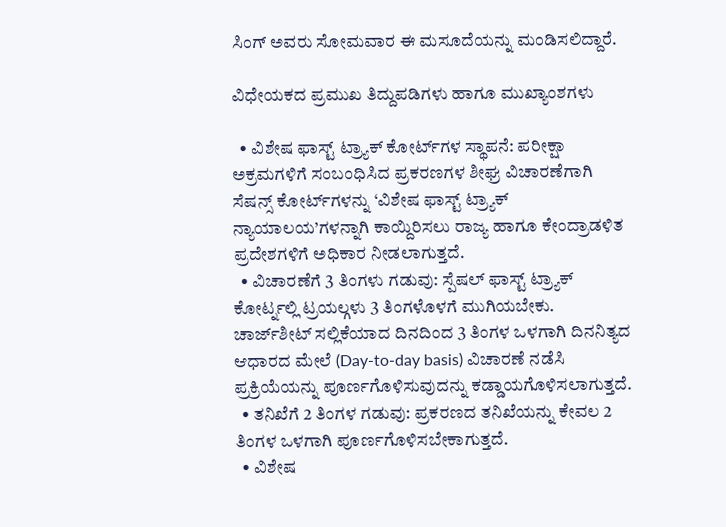ಸಿಂಗ್ ಅವರು ಸೋಮವಾರ ಈ ಮಸೂದೆಯನ್ನು ಮಂಡಿಸಲಿದ್ದಾರೆ.

ವಿಧೇಯಕದ ಪ್ರಮುಖ ತಿದ್ದುಪಡಿಗಳು ಹಾಗೂ ಮುಖ್ಯಾಂಶಗಳು

  • ವಿಶೇಷ ಫಾಸ್ಟ್ ಟ್ರ್ಯಾಕ್ ಕೋರ್ಟ್‌ಗಳ ಸ್ಥಾಪನೆ: ಪರೀಕ್ಷಾ ಅಕ್ರಮಗಳಿಗೆ ಸಂಬಂಧಿಸಿದ ಪ್ರಕರಣಗಳ ಶೀಘ್ರ ವಿಚಾರಣೆಗಾಗಿ ಸೆಷನ್ಸ್ ಕೋರ್ಟ್‌ಗಳನ್ನು ‘ವಿಶೇಷ ಫಾಸ್ಟ್ ಟ್ರ್ಯಾಕ್ ನ್ಯಾಯಾಲಯ’ಗಳನ್ನಾಗಿ ಕಾಯ್ದಿರಿಸಲು ರಾಜ್ಯ ಹಾಗೂ ಕೇಂದ್ರಾಡಳಿತ ಪ್ರದೇಶಗಳಿಗೆ ಅಧಿಕಾರ ನೀಡಲಾಗುತ್ತದೆ.
  • ವಿಚಾರಣೆಗೆ 3 ತಿಂಗಳು ಗಡುವು: ಸ್ಪೆಷಲ್ ಫಾಸ್ಟ್ ಟ್ರ್ಯಾಕ್ ಕೋರ್ಟ್ನಲ್ಲಿ ಟ್ರಯಲ್ಗಳು 3 ತಿಂಗಳೊಳಗೆ ಮುಗಿಯಬೇಕು. ಚಾರ್ಜ್‌ಶೀಟ್ ಸಲ್ಲಿಕೆಯಾದ ದಿನದಿಂದ 3 ತಿಂಗಳ ಒಳಗಾಗಿ ದಿನನಿತ್ಯದ ಆಧಾರದ ಮೇಲೆ (Day-to-day basis) ವಿಚಾರಣೆ ನಡೆಸಿ ಪ್ರಕ್ರಿಯೆಯನ್ನು ಪೂರ್ಣಗೊಳಿಸುವುದನ್ನು ಕಡ್ಡಾಯಗೊಳಿಸಲಾಗುತ್ತದೆ.
  • ತನಿಖೆಗೆ 2 ತಿಂಗಳ ಗಡುವು: ಪ್ರಕರಣದ ತನಿಖೆಯನ್ನು ಕೇವಲ 2 ತಿಂಗಳ ಒಳಗಾಗಿ ಪೂರ್ಣಗೊಳಿಸಬೇಕಾಗುತ್ತದೆ.
  • ವಿಶೇಷ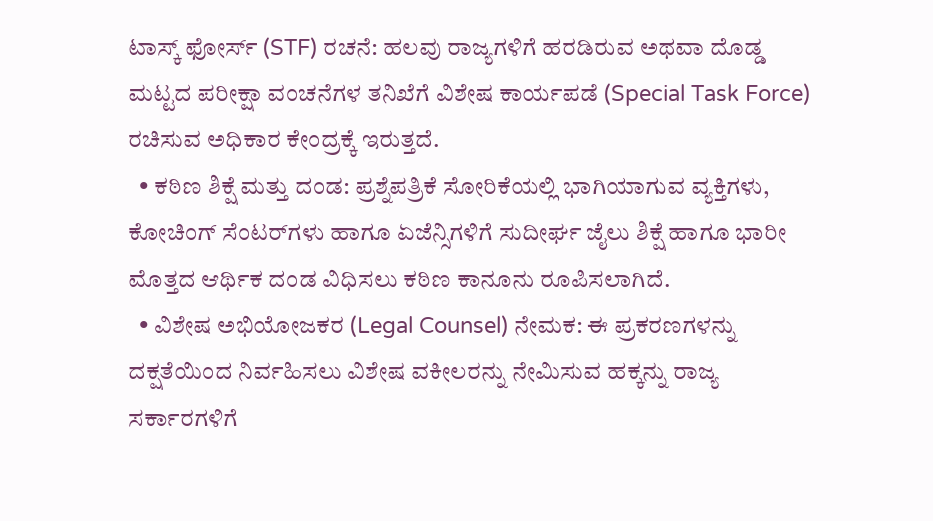ಟಾಸ್ಕ್ ಫೋರ್ಸ್ (STF) ರಚನೆ: ಹಲವು ರಾಜ್ಯಗಳಿಗೆ ಹರಡಿರುವ ಅಥವಾ ದೊಡ್ಡ ಮಟ್ಟದ ಪರೀಕ್ಷಾ ವಂಚನೆಗಳ ತನಿಖೆಗೆ ವಿಶೇಷ ಕಾರ್ಯಪಡೆ (Special Task Force) ರಚಿಸುವ ಅಧಿಕಾರ ಕೇಂದ್ರಕ್ಕೆ ಇರುತ್ತದೆ.
  • ಕಠಿಣ ಶಿಕ್ಷೆ ಮತ್ತು ದಂಡ: ಪ್ರಶ್ನೆಪತ್ರಿಕೆ ಸೋರಿಕೆಯಲ್ಲಿ ಭಾಗಿಯಾಗುವ ವ್ಯಕ್ತಿಗಳು, ಕೋಚಿಂಗ್ ಸೆಂಟರ್‌ಗಳು ಹಾಗೂ ಏಜೆನ್ಸಿಗಳಿಗೆ ಸುದೀರ್ಘ ಜೈಲು ಶಿಕ್ಷೆ ಹಾಗೂ ಭಾರೀ ಮೊತ್ತದ ಆರ್ಥಿಕ ದಂಡ ವಿಧಿಸಲು ಕಠಿಣ ಕಾನೂನು ರೂಪಿಸಲಾಗಿದೆ.
  • ವಿಶೇಷ ಅಭಿಯೋಜಕರ (Legal Counsel) ನೇಮಕ: ಈ ಪ್ರಕರಣಗಳನ್ನು ದಕ್ಷತೆಯಿಂದ ನಿರ್ವಹಿಸಲು ವಿಶೇಷ ವಕೀಲರನ್ನು ನೇಮಿಸುವ ಹಕ್ಕನ್ನು ರಾಜ್ಯ ಸರ್ಕಾರಗಳಿಗೆ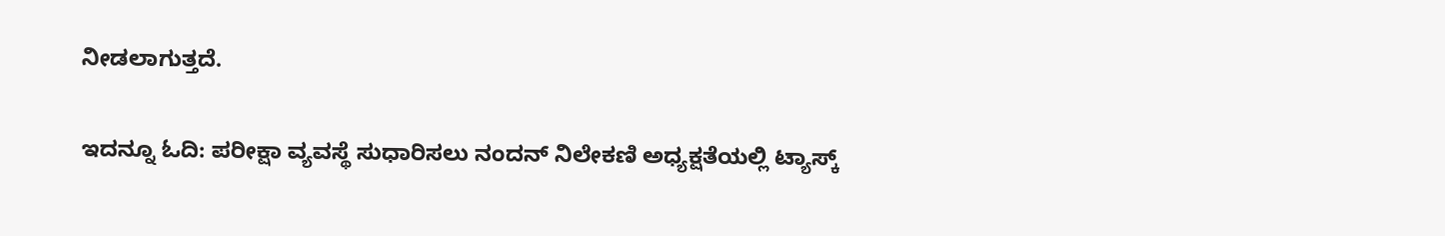ನೀಡಲಾಗುತ್ತದೆ.

ಇದನ್ನೂ ಓದಿ: ಪರೀಕ್ಷಾ ವ್ಯವಸ್ಥೆ ಸುಧಾರಿಸಲು ನಂದನ್ ನಿಲೇಕಣಿ ಅಧ್ಯಕ್ಷತೆಯಲ್ಲಿ ಟ್ಯಾಸ್ಕ್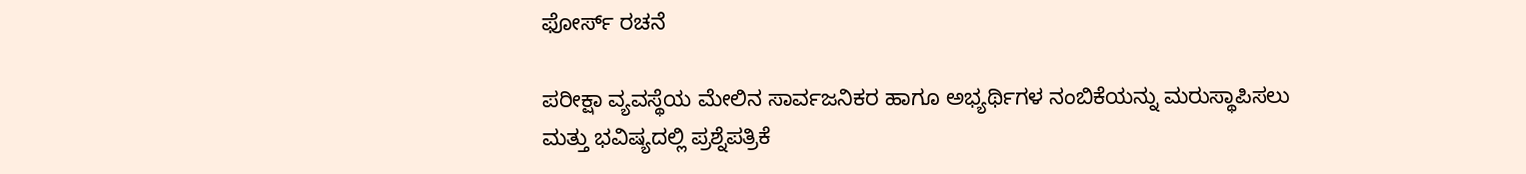ಫೋರ್ಸ್ ರಚನೆ

ಪರೀಕ್ಷಾ ವ್ಯವಸ್ಥೆಯ ಮೇಲಿನ ಸಾರ್ವಜನಿಕರ ಹಾಗೂ ಅಭ್ಯರ್ಥಿಗಳ ನಂಬಿಕೆಯನ್ನು ಮರುಸ್ಥಾಪಿಸಲು ಮತ್ತು ಭವಿಷ್ಯದಲ್ಲಿ ಪ್ರಶ್ನೆಪತ್ರಿಕೆ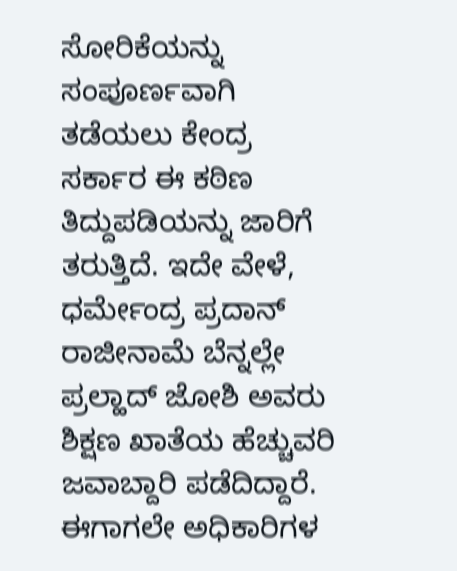ಸೋರಿಕೆಯನ್ನು ಸಂಪೂರ್ಣವಾಗಿ ತಡೆಯಲು ಕೇಂದ್ರ ಸರ್ಕಾರ ಈ ಕಠಿಣ ತಿದ್ದುಪಡಿಯನ್ನು ಜಾರಿಗೆ ತರುತ್ತಿದೆ. ಇದೇ ವೇಳೆ, ಧರ್ಮೇಂದ್ರ ಪ್ರದಾನ್ ರಾಜೀನಾಮೆ ಬೆನ್ನಲ್ಲೇ ಪ್ರಲ್ಹಾದ್ ಜೋಶಿ ಅವರು ಶಿಕ್ಷಣ ಖಾತೆಯ ಹೆಚ್ಚುವರಿ ಜವಾಬ್ದಾರಿ ಪಡೆದಿದ್ದಾರೆ. ಈಗಾಗಲೇ ಅಧಿಕಾರಿಗಳ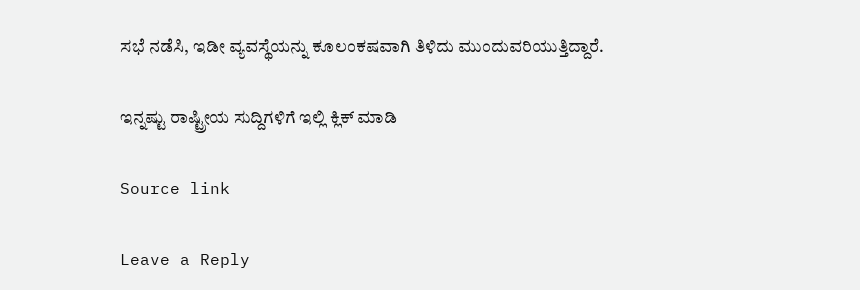ಸಭೆ ನಡೆಸಿ, ಇಡೀ ವ್ಯವಸ್ಥೆಯನ್ನು ಕೂಲಂಕಷವಾಗಿ ತಿಳಿದು ಮುಂದುವರಿಯುತ್ತಿದ್ದಾರೆ.

ಇನ್ನಷ್ಟು ರಾಷ್ಟ್ರೀಯ ಸುದ್ದಿಗಳಿಗೆ ಇಲ್ಲಿ ಕ್ಲಿಕ್ ಮಾಡಿ

Source link

Leave a Reply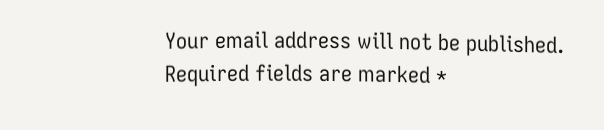Your email address will not be published. Required fields are marked *